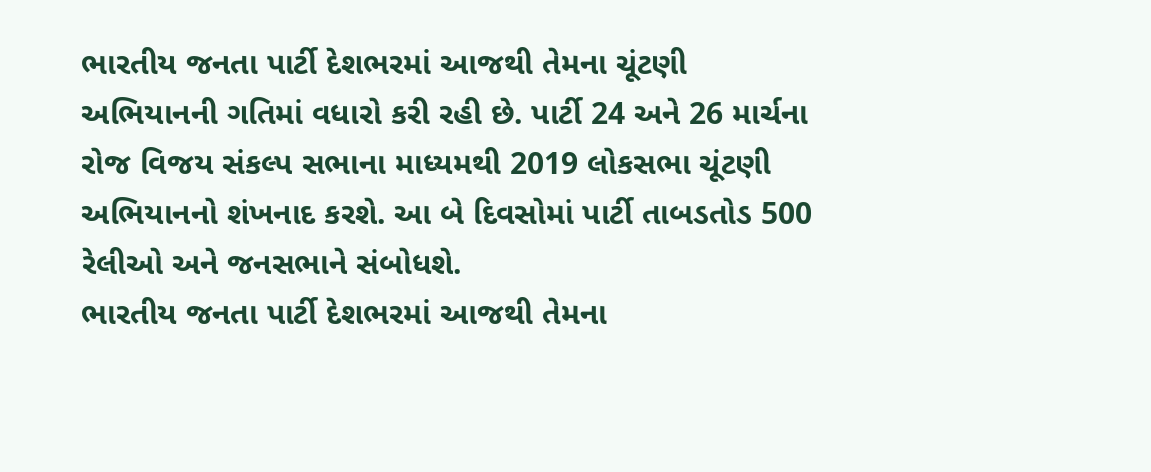ભારતીય જનતા પાર્ટી દેશભરમાં આજથી તેમના ચૂંટણી અભિયાનની ગતિમાં વધારો કરી રહી છે. પાર્ટી 24 અને 26 માર્ચના રોજ વિજય સંકલ્પ સભાના માધ્યમથી 2019 લોકસભા ચૂંટણી અભિયાનનો શંખનાદ કરશે. આ બે દિવસોમાં પાર્ટી તાબડતોડ 500 રેલીઓ અને જનસભાને સંબોધશે.
ભારતીય જનતા પાર્ટી દેશભરમાં આજથી તેમના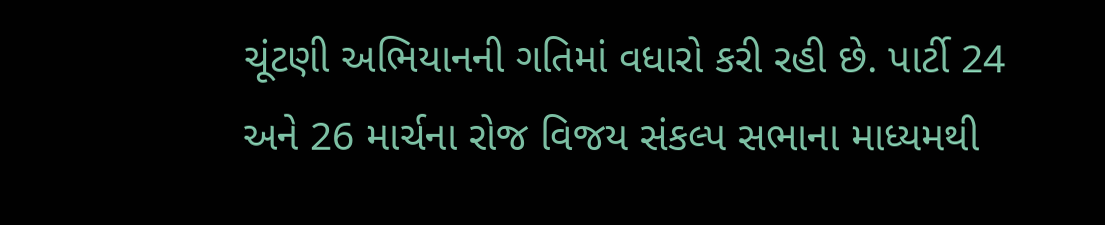ચૂંટણી અભિયાનની ગતિમાં વધારો કરી રહી છે. પાર્ટી 24 અને 26 માર્ચના રોજ વિજય સંકલ્પ સભાના માધ્યમથી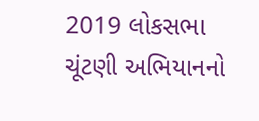2019 લોકસભા ચૂંટણી અભિયાનનો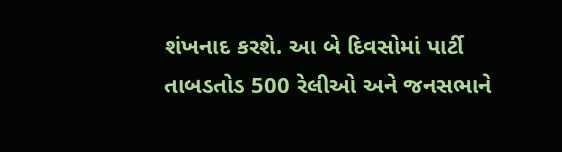શંખનાદ કરશે. આ બે દિવસોમાં પાર્ટી તાબડતોડ 500 રેલીઓ અને જનસભાને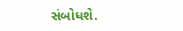સંબોધશે.